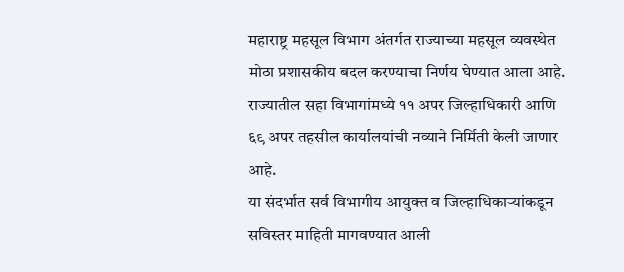महाराष्ट्र महसूल विभाग अंतर्गत राज्याच्या महसूल व्यवस्थेत मोठा प्रशासकीय बदल करण्याचा निर्णय घेण्यात आला आहे. राज्यातील सहा विभागांमध्ये ११ अपर जिल्हाधिकारी आणि ६९ अपर तहसील कार्यालयांची नव्याने निर्मिती केली जाणार आहे.
या संदर्भात सर्व विभागीय आयुक्त व जिल्हाधिकाऱ्यांकडून सविस्तर माहिती मागवण्यात आली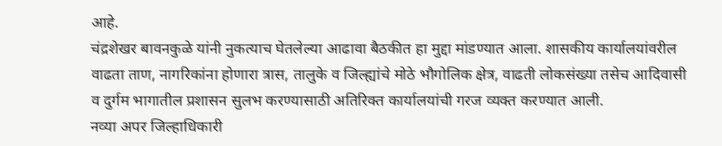आहे.
चंद्रशेखर बावनकुळे यांनी नुकत्याच घेतलेल्या आढावा बैठकीत हा मुद्दा मांडण्यात आला. शासकीय कार्यालयांवरील वाढता ताण, नागरिकांना होणारा त्रास, तालुके व जिल्ह्यांचे मोठे भौगोलिक क्षेत्र, वाढती लोकसंख्या तसेच आदिवासी व दुर्गम भागातील प्रशासन सुलभ करण्यासाठी अतिरिक्त कार्यालयांची गरज व्यक्त करण्यात आली.
नव्या अपर जिल्हाधिकारी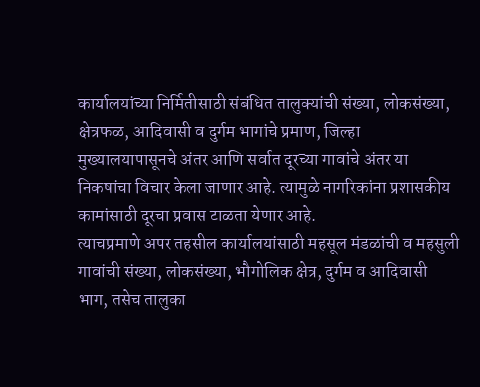कार्यालयांच्या निर्मितीसाठी संबंधित तालुक्यांची संख्या, लोकसंख्या, क्षेत्रफळ, आदिवासी व दुर्गम भागांचे प्रमाण, जिल्हा मुख्यालयापासूनचे अंतर आणि सर्वात दूरच्या गावांचे अंतर या निकषांचा विचार केला जाणार आहे. त्यामुळे नागरिकांना प्रशासकीय कामांसाठी दूरचा प्रवास टाळता येणार आहे.
त्याचप्रमाणे अपर तहसील कार्यालयांसाठी महसूल मंडळांची व महसुली गावांची संख्या, लोकसंख्या, भौगोलिक क्षेत्र, दुर्गम व आदिवासी भाग, तसेच तालुका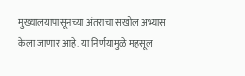मुख्यालयापासूनच्या अंतराचा सखोल अभ्यास केला जाणार आहे. या निर्णयामुळे महसूल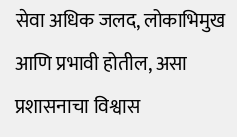सेवा अधिक जलद, लोकाभिमुख आणि प्रभावी होतील, असा प्रशासनाचा विश्वास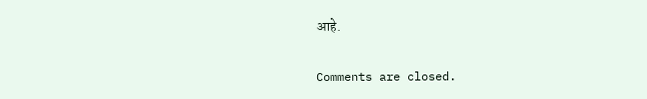आहे.

Comments are closed.